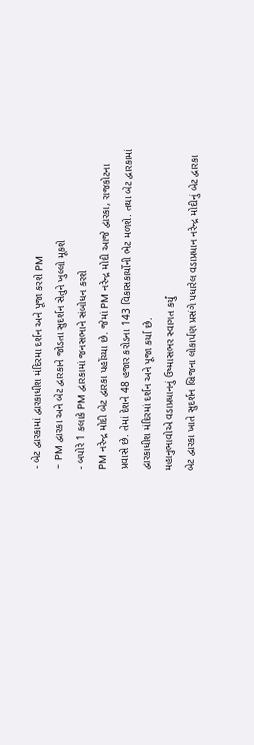- બેટ દ્વારકામાં દ્વારકાધીશ મંદિરમા દર્શન અને પૂજા કરશે PM
- PM દ્વારકા અને બેટ દ્વારકાને જોડતા સુદર્શન સેતુને ખુલ્લો મૂકશે
- બપોરે 1 કલાકે PM દ્વારકામાં જનસભાને સંબોધન કરશે
PM નરેન્દ્ર મોદી બેટ દ્વારકા પહોંચ્યા છે. જેમાં PM નરેન્દ્ર મોદી આજે દ્વારકા, રાજકોટના પ્રવાસે છે. તેમાં દેશને 48 હજાર કરોડના 143 વિકાસકાર્યોની ભેટ મળશે. તથા બેટ દ્વારકામાં દ્વારકાધીશ મંદિરમાં દર્શન અને પૂજા કર્યા છે.
મહાનુભાવોએ વડાપ્રધાનનું ઉષ્માસભર સ્વાગત કર્યું
બેટ દ્વારકા ખાતે સુદર્શન બ્રિજના લોકાર્પણ પ્રસંગે પધારેલ વડાપ્રધાન નરેન્દ્ર મોદીનું બેટ દ્વારકા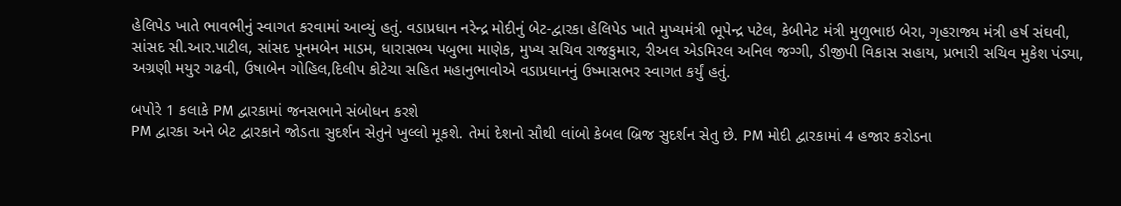હેલિપેડ ખાતે ભાવભીનું સ્વાગત કરવામાં આવ્યું હતું. વડાપ્રધાન નરેન્દ્ર મોદીનું બેટ-દ્વારકા હેલિપેડ ખાતે મુખ્યમંત્રી ભૂપેન્દ્ર પટેલ, કેબીનેટ મંત્રી મુળુભાઇ બેરા, ગૃહરાજ્ય મંત્રી હર્ષ સંઘવી, સાંસદ સી.આર.પાટીલ, સાંસદ પૂનમબેન માડમ, ધારાસભ્ય પબુભા માણેક, મુખ્ય સચિવ રાજકુમાર, રીઅલ એડમિરલ અનિલ જગ્ગી, ડીજીપી વિકાસ સહાય, પ્રભારી સચિવ મુકેશ પંડ્યા, અગ્રણી મયુર ગઢવી, ઉષાબેન ગોહિલ,દિલીપ કોટેચા સહિત મહાનુભાવોએ વડાપ્રધાનનું ઉષ્માસભર સ્વાગત કર્યું હતું.

બપોરે 1 કલાકે PM દ્વારકામાં જનસભાને સંબોધન કરશે
PM દ્વારકા અને બેટ દ્વારકાને જોડતા સુદર્શન સેતુને ખુલ્લો મૂકશે. તેમાં દેશનો સૌથી લાંબો કેબલ બ્રિજ સુદર્શન સેતુ છે. PM મોદી દ્વારકામાં 4 હજાર કરોડના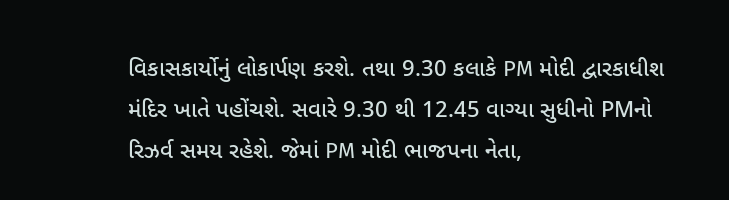વિકાસકાર્યોનું લોકાર્પણ કરશે. તથા 9.30 કલાકે PM મોદી દ્વારકાધીશ મંદિર ખાતે પહોંચશે. સવારે 9.30 થી 12.45 વાગ્યા સુધીનો PMનો રિઝર્વ સમય રહેશે. જેમાં PM મોદી ભાજપના નેતા,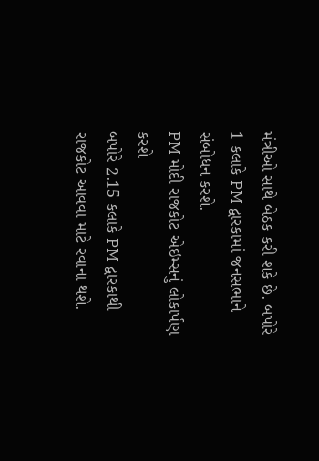મંત્રીઓ સાથે બેઠક કરી શકે છે. બપોરે 1 કલાકે PM દ્વારકામાં જનસભાને સંબોધન કરશે.
PM મોદી રાજકોટ એઇમ્સનું લોકાર્પણ કરશે
બપોરે 2.15 કલાકે PM દ્વારકાથી રાજકોટ આવવા માટે રવાના થશે.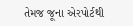તેમજ જૂના એરપોર્ટથી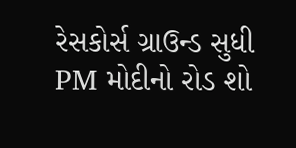રેસકોર્સ ગ્રાઉન્ડ સુધી PM મોદીનો રોડ શો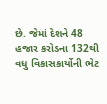છે. જેમાં દેશને 48 હજાર કરોડના 132થી વધુ વિકાસકાર્યોની ભેટ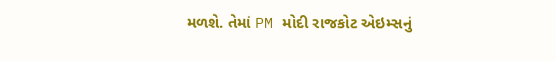મળશે. તેમાં PM મોદી રાજકોટ એઇમ્સનું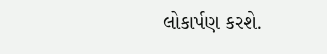લોકાર્પણ કરશે.